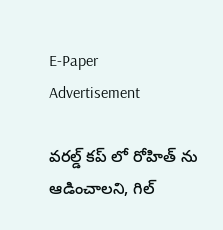E-Paper
Advertisement

వ‌ర‌ల్డ్ క‌ప్ లో రోహిత్ ను ఆడించాల‌ని, గిల్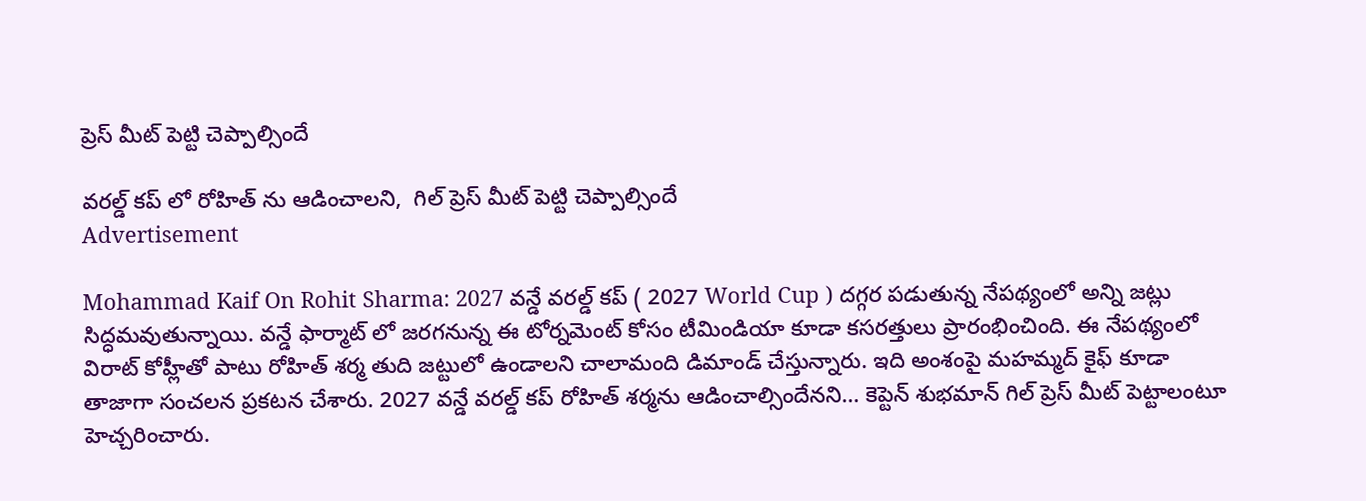ప్రెస్ మీట్ పెట్టి చెప్పాల్సిందే

వ‌ర‌ల్డ్ క‌ప్ లో రోహిత్ ను ఆడించాల‌ని,  గిల్ ప్రెస్ మీట్ పెట్టి చెప్పాల్సిందే
Advertisement

Mohammad Kaif On Rohit Sharma: 2027 వన్డే వరల్డ్ కప్ ( 2027 World Cup ) దగ్గర పడుతున్న నేపథ్యంలో అన్ని జట్లు సిద్ధమవుతున్నాయి. వన్డే ఫార్మాట్ లో జరగనున్న ఈ టోర్నమెంట్ కోసం టీమిండియా కూడా కసరత్తులు ప్రారంభించింది. ఈ నేపథ్యంలో విరాట్ కోహ్లీతో పాటు రోహిత్ శర్మ తుది జట్టులో ఉండాలని చాలామంది డిమాండ్ చేస్తున్నారు. ఇది అంశంపై మహమ్మద్ కైఫ్ కూడా తాజాగా సంచలన ప్రకటన చేశారు. 2027 వన్డే వరల్డ్ కప్ రోహిత్ శర్మను ఆడించాల్సిందేనని… కెప్టెన్ శుభ‌మాన్ గిల్ ప్రెస్ మీట్ పెట్టాలంటూ హెచ్చరించారు.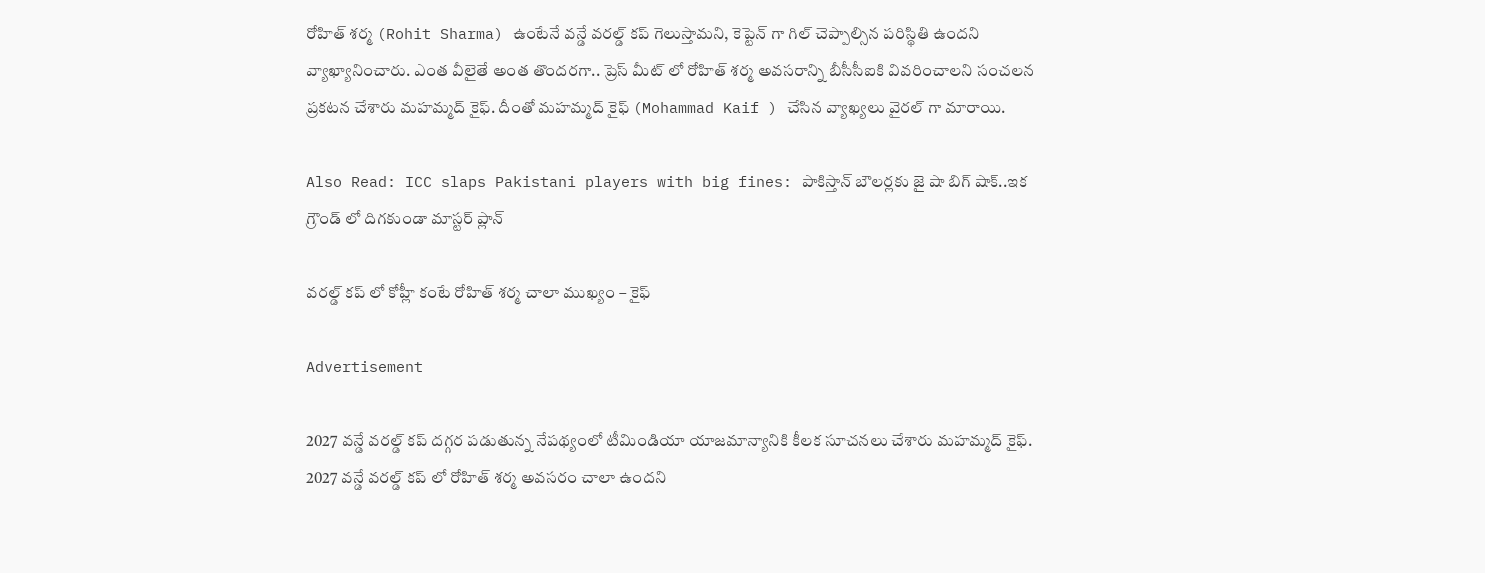రోహిత్ శర్మ (Rohit Sharma) ఉంటేనే వన్డే వరల్డ్ కప్ గెలుస్తామని, కెప్టెన్ గా గిల్ చెప్పాల్సిన పరిస్థితి ఉందని వ్యాఖ్యానించారు. ఎంత వీలైతే అంత తొందరగా.. ప్రెస్ మీట్ లో రోహిత్ శర్మ అవసరాన్ని బీసీసీఐకి వివరించాలని సంచలన ప్రకటన చేశారు మహమ్మద్ కైఫ్. దీంతో మహమ్మద్ కైఫ్ (Mohammad Kaif ) చేసిన వ్యాఖ్యలు వైరల్ గా మారాయి.

Also Read: ICC slaps Pakistani players with big fines: పాకిస్తాన్ బౌల‌ర్ల‌కు జై షా బిగ్ షాక్‌..ఇక గ్రౌండ్ లో దిగ‌కుండా మాస్ట‌ర్ ప్లాన్

వ‌ర‌ల్డ్ క‌ప్ లో కోహ్లీ కంటే రోహిత్ శ‌ర్మ చాలా ముఖ్యం – కైఫ్

Advertisement

2027 వన్డే వరల్డ్ కప్ దగ్గర పడుతున్న నేపథ్యంలో టీమిండియా యాజమాన్యానికి కీలక సూచనలు చేశారు మహమ్మద్ కైఫ్. 2027 వన్డే వరల్డ్ కప్ లో రోహిత్ శర్మ అవసరం చాలా ఉందని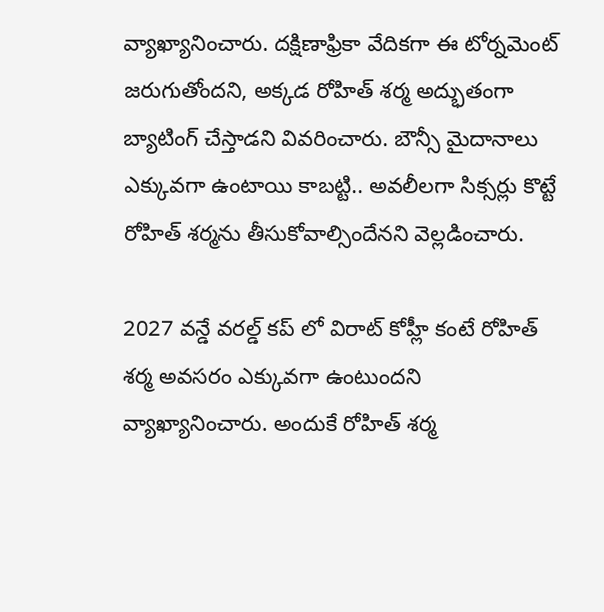వ్యాఖ్యానించారు. దక్షిణాఫ్రికా వేదికగా ఈ టోర్నమెంట్ జరుగుతోందని, అక్కడ రోహిత్ శర్మ అద్భుతంగా బ్యాటింగ్ చేస్తాడని వివరించారు. బౌన్సీ మైదానాలు ఎక్కువగా ఉంటాయి కాబట్టి.. అవలీలగా సిక్సర్లు కొట్టే రోహిత్ శర్మను తీసుకోవాల్సిందేనని వెల్లడించారు.

2027 వన్డే వరల్డ్ కప్ లో విరాట్ కోహ్లీ కంటే రోహిత్ శర్మ అవసరం ఎక్కువగా ఉంటుందని వ్యాఖ్యానించారు. అందుకే రోహిత్ శర్మ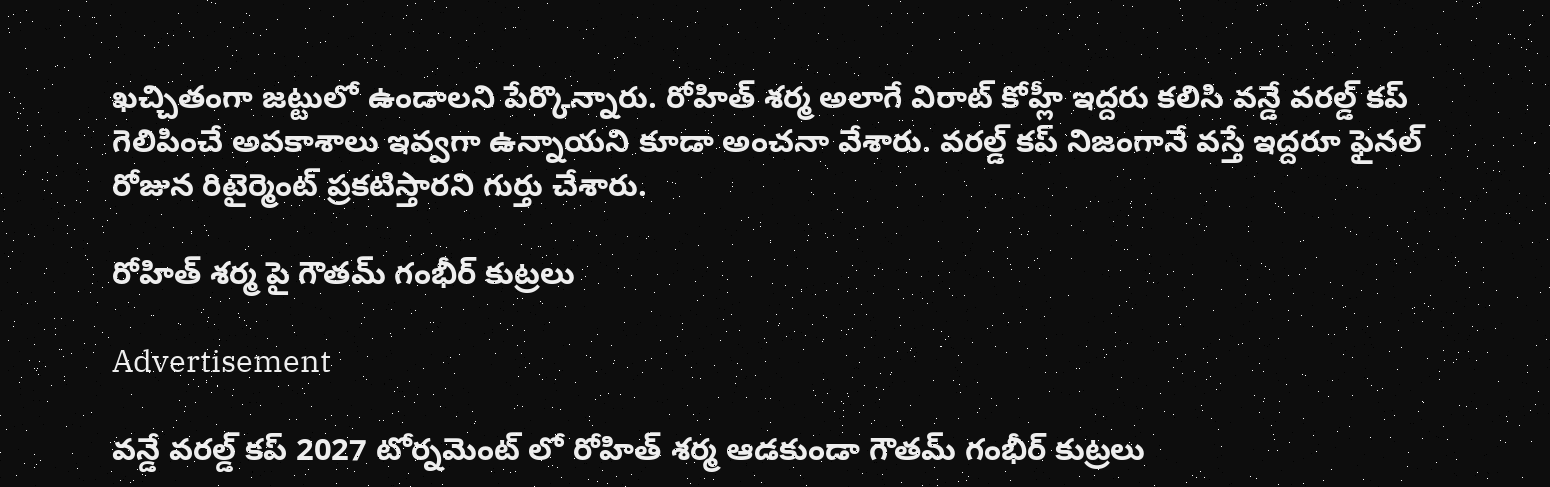ఖచ్చితంగా జట్టులో ఉండాలని పేర్కొన్నారు. రోహిత్ శర్మ అలాగే విరాట్ కోహ్లీ ఇద్దరు కలిసి వన్డే వరల్డ్ కప్ గెలిపించే అవకాశాలు ఇవ్వగా ఉన్నాయని కూడా అంచనా వేశారు. వరల్డ్ కప్ నిజంగానే వస్తే ఇద్దరూ ఫైనల్ రోజున రిటైర్మెంట్ ప్రకటిస్తారని గుర్తు చేశారు.

రోహిత్ శర్మ పై గౌతమ్ గంభీర్ కుట్రలు

Advertisement

వన్డే వరల్డ్ కప్ 2027 టోర్నమెంట్ లో రోహిత్ శర్మ ఆడకుండా గౌతమ్ గంభీర్ కుట్రలు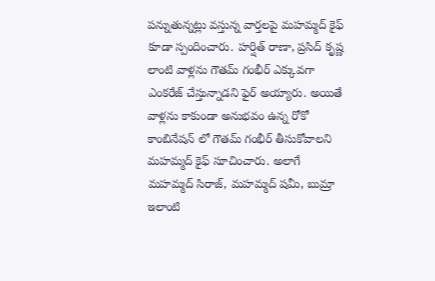పన్నుతున్నట్లు వస్తున్న వార్తలపై మహమ్మద్ కైఫ్ కూడా స్పందించారు. హర్షిత్ రాణా, ప్రసిద్ కృష్ణ లాంటి వాళ్లను గౌతమ్ గంభీర్ ఎక్కువగా ఎంకరేజ్ చేస్తున్నాడని ఫైర్ అయ్యారు. అయితే వాళ్లను కాకుండా అనుభవం ఉన్న రోకో కాంబినేషన్ లో గౌతమ్ గంభీర్ తీసుకోవాలని మహమ్మద్ కైఫ్ సూచించారు. అలాగే మహమ్మద్ సిరాజ్, మహమ్మద్ షమీ, బుమ్రా ఇలాంటి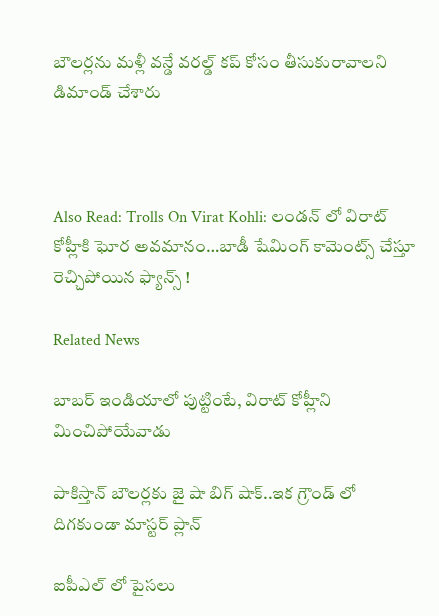బౌలర్లను మళ్లీ వన్డే వరల్డ్ కప్ కోసం తీసుకురావాలని డిమాండ్ చేశారు



Also Read: Trolls On Virat Kohli: లండ‌న్ లో విరాట్ కోహ్లీకి ఘోర అవ‌మానం…బాడీ షేమింగ్ కామెంట్స్ చేస్తూ రెచ్చిపోయిన ఫ్యాన్స్‌ !

Related News

బాబ‌ర్ ఇండియాలో పుట్టింటే, విరాట్ కోహ్లీని మించిపోయేవాడు

పాకిస్తాన్ బౌల‌ర్ల‌కు జై షా బిగ్ షాక్‌..ఇక గ్రౌండ్ లో దిగ‌కుండా మాస్ట‌ర్ ప్లాన్

ఐపీఎల్ లో పైస‌లు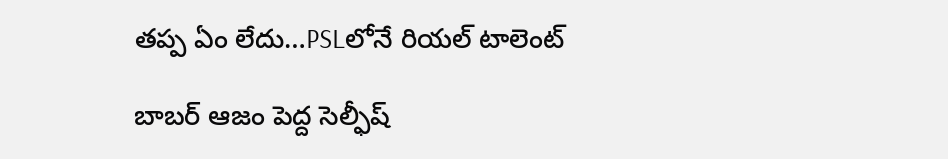త‌ప్ప ఏం లేదు…PSLలోనే రియ‌ల్ టాలెంట్

బాబ‌ర్ ఆజం పెద్ద సెల్ఫీష్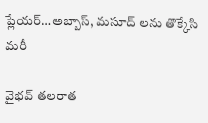ప్లేయ‌ర్…అబ్బాస్, మ‌సూద్ ల‌ను తొక్కేసి మ‌రీ

వైభ‌వ్ త‌ల‌రాత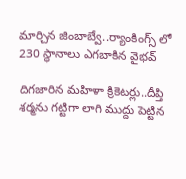మార్చిన జింబాబ్వే..ర్యాంకింగ్స్ లో 230 స్థానాలు ఎగబాకిన వైభవ్

దిగజారిన మ‌హిళా క్రికెట‌ర్లు..దీప్తి శర్మను గ‌ట్టిగా లాగి ముద్దు పెట్టిన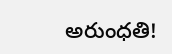అరుంధతి!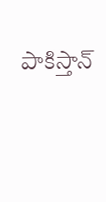పాకిస్తాన్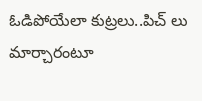ఓడిపోయేలా కుట్ర‌లు..పిచ్ లు మార్చారంటూ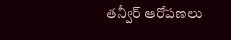త‌న్వీర్ ఆరోప‌ణ‌లు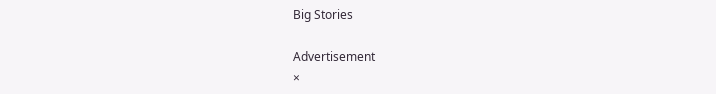Big Stories

Advertisement
×